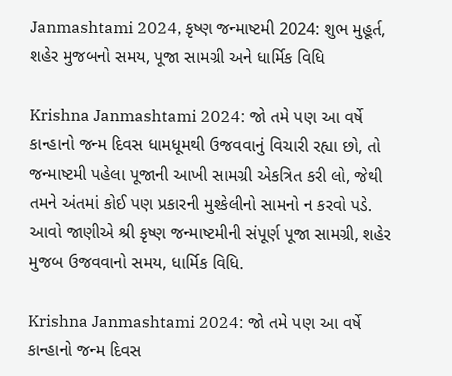Janmashtami 2024, કૃષ્ણ જન્માષ્ટમી 2024: શુભ મુહૂર્ત, શહેર મુજબનો સમય, પૂજા સામગ્રી અને ધાર્મિક વિધિ

Krishna Janmashtami 2024: જો તમે પણ આ વર્ષે કાન્હાનો જન્મ દિવસ ધામધૂમથી ઉજવવાનું વિચારી રહ્યા છો, તો જન્માષ્ટમી પહેલા પૂજાની આખી સામગ્રી એકત્રિત કરી લો, જેથી તમને અંતમાં કોઈ પણ પ્રકારની મુશ્કેલીનો સામનો ન કરવો પડે. આવો જાણીએ શ્રી કૃષ્ણ જન્માષ્ટમીની સંપૂર્ણ પૂજા સામગ્રી, શહેર મુજબ ઉજવવાનો સમય, ધાર્મિક વિધિ.

Krishna Janmashtami 2024: જો તમે પણ આ વર્ષે કાન્હાનો જન્મ દિવસ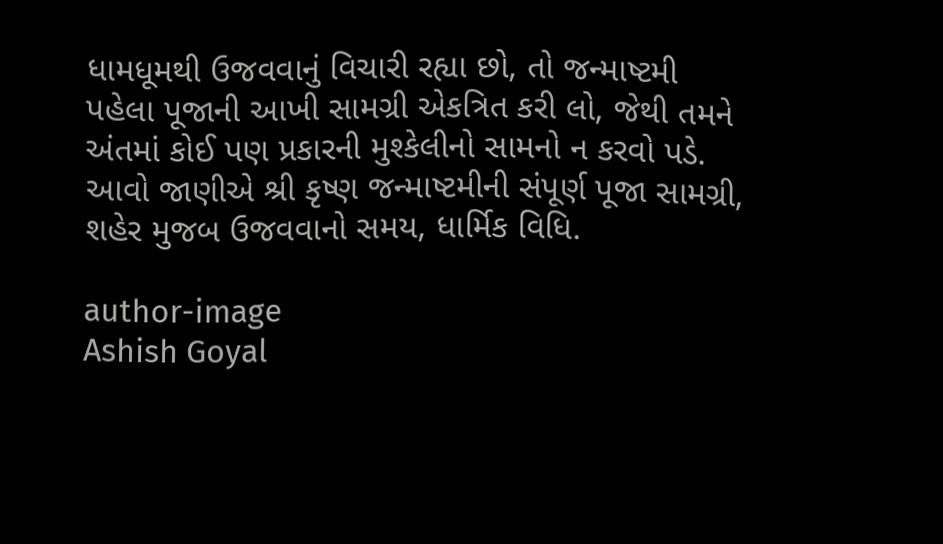ધામધૂમથી ઉજવવાનું વિચારી રહ્યા છો, તો જન્માષ્ટમી પહેલા પૂજાની આખી સામગ્રી એકત્રિત કરી લો, જેથી તમને અંતમાં કોઈ પણ પ્રકારની મુશ્કેલીનો સામનો ન કરવો પડે. આવો જાણીએ શ્રી કૃષ્ણ જન્માષ્ટમીની સંપૂર્ણ પૂજા સામગ્રી, શહેર મુજબ ઉજવવાનો સમય, ધાર્મિક વિધિ.

author-image
Ashish Goyal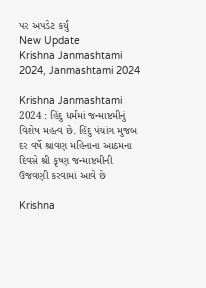પર અપડેટ કર્યું
New Update
Krishna Janmashtami 2024, Janmashtami 2024

Krishna Janmashtami 2024 : હિંદુ ધર્મમાં જન્માષ્ટમીનું વિશેષ મહત્વ છે. હિંદુ પંચાંગ મુજબ દર વર્ષે શ્રાવણ મહિનાના આઠમના દિવસે શ્રી કૃષ્ણ જન્માષ્ટમીની ઉજવણી કરવામાં આવે છે

Krishna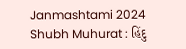Janmashtami 2024 Shubh Muhurat : હિંદુ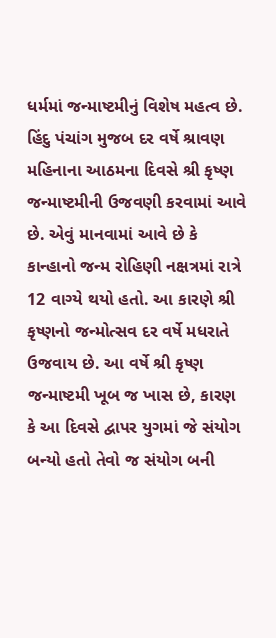ધર્મમાં જન્માષ્ટમીનું વિશેષ મહત્વ છે. હિંદુ પંચાંગ મુજબ દર વર્ષે શ્રાવણ મહિનાના આઠમના દિવસે શ્રી કૃષ્ણ જન્માષ્ટમીની ઉજવણી કરવામાં આવે છે. એવું માનવામાં આવે છે કે કાન્હાનો જન્મ રોહિણી નક્ષત્રમાં રાત્રે 12 વાગ્યે થયો હતો. આ કારણે શ્રી કૃષ્ણનો જન્મોત્સવ દર વર્ષે મધરાતે ઉજવાય છે. આ વર્ષે શ્રી કૃષ્ણ જન્માષ્ટમી ખૂબ જ ખાસ છે, કારણ કે આ દિવસે દ્વાપર યુગમાં જે સંયોગ બન્યો હતો તેવો જ સંયોગ બની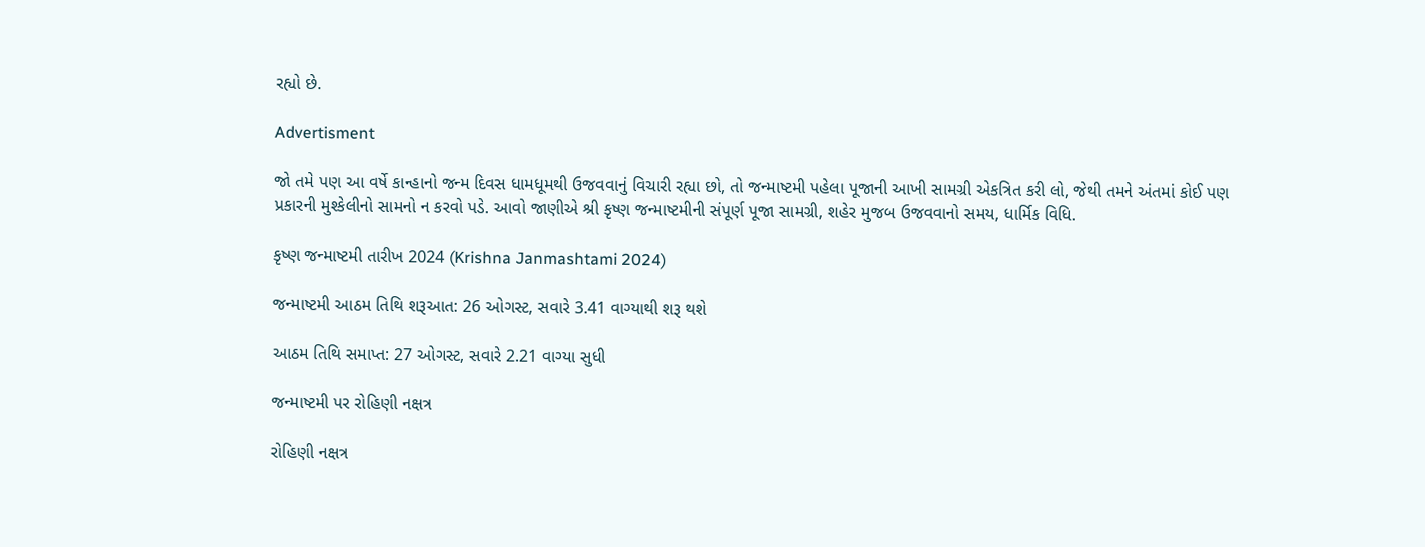રહ્યો છે.

Advertisment

જો તમે પણ આ વર્ષે કાન્હાનો જન્મ દિવસ ધામધૂમથી ઉજવવાનું વિચારી રહ્યા છો, તો જન્માષ્ટમી પહેલા પૂજાની આખી સામગ્રી એકત્રિત કરી લો, જેથી તમને અંતમાં કોઈ પણ પ્રકારની મુશ્કેલીનો સામનો ન કરવો પડે. આવો જાણીએ શ્રી કૃષ્ણ જન્માષ્ટમીની સંપૂર્ણ પૂજા સામગ્રી, શહેર મુજબ ઉજવવાનો સમય, ધાર્મિક વિધિ.

કૃષ્ણ જન્માષ્ટમી તારીખ 2024 (Krishna Janmashtami 2024)

જન્માષ્ટમી આઠમ તિથિ શરૂઆત: 26 ઓગસ્ટ, સવારે 3.41 વાગ્યાથી શરૂ થશે

આઠમ તિથિ સમાપ્ત: 27 ઓગસ્ટ, સવારે 2.21 વાગ્યા સુધી

જન્માષ્ટમી પર રોહિણી નક્ષત્ર

રોહિણી નક્ષત્ર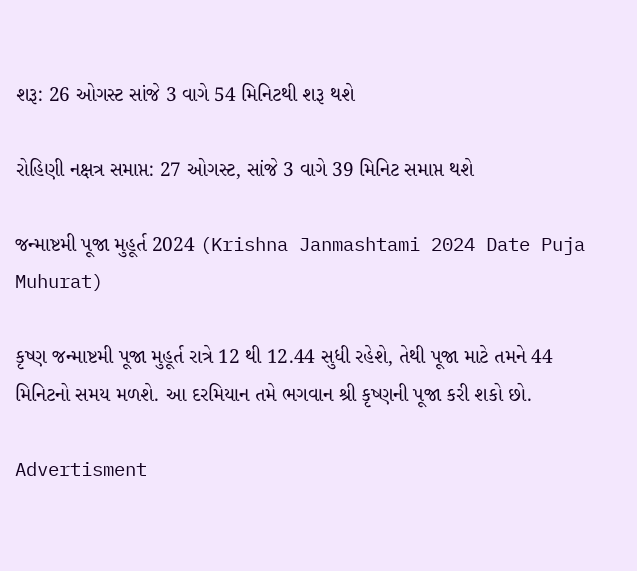શરૂ: 26 ઓગસ્ટ સાંજે 3 વાગે 54 મિનિટથી શરૂ થશે

રોહિણી નક્ષત્ર સમાપ્ત: 27 ઓગસ્ટ, સાંજે 3 વાગે 39 મિનિટ સમાપ્ત થશે

જન્માષ્ટમી પૂજા મુહૂર્ત 2024 (Krishna Janmashtami 2024 Date Puja Muhurat)

કૃષ્ણ જન્માષ્ટમી પૂજા મુહૂર્ત રાત્રે 12 થી 12.44 સુધી રહેશે, તેથી પૂજા માટે તમને 44 મિનિટનો સમય મળશે. આ દરમિયાન તમે ભગવાન શ્રી કૃષ્ણની પૂજા કરી શકો છો.

Advertisment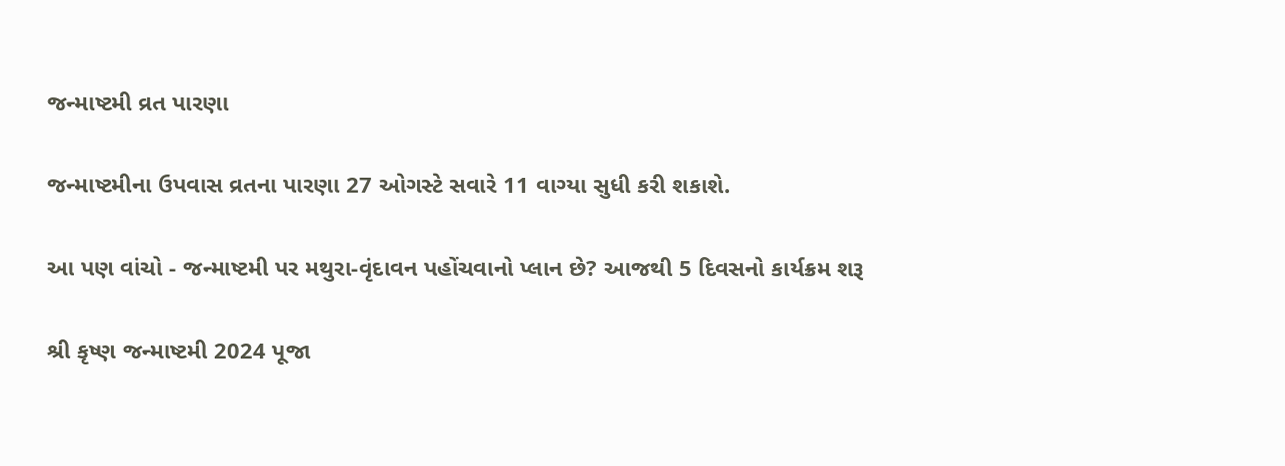જન્માષ્ટમી વ્રત પારણા

જન્માષ્ટમીના ઉપવાસ વ્રતના પારણા 27 ઓગસ્ટે સવારે 11 વાગ્યા સુધી કરી શકાશે.

આ પણ વાંચો - જન્માષ્ટમી પર મથુરા-વૃંદાવન પહોંચવાનો પ્લાન છે? આજથી 5 દિવસનો કાર્યક્રમ શરૂ

શ્રી કૃષ્ણ જન્માષ્ટમી 2024 પૂજા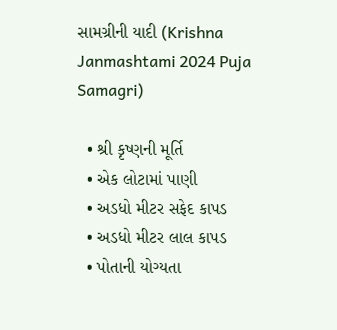સામગ્રીની યાદી (Krishna Janmashtami 2024 Puja Samagri)

  • શ્રી કૃષ્ણની મૂર્તિ
  • એક લોટામાં પાણી
  • અડધો મીટર સફેદ કાપડ
  • અડધો મીટર લાલ કાપડ
  • પોતાની યોગ્યતા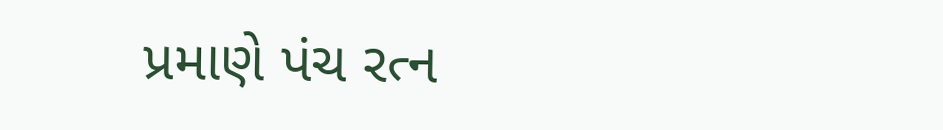પ્રમાણે પંચ રત્ન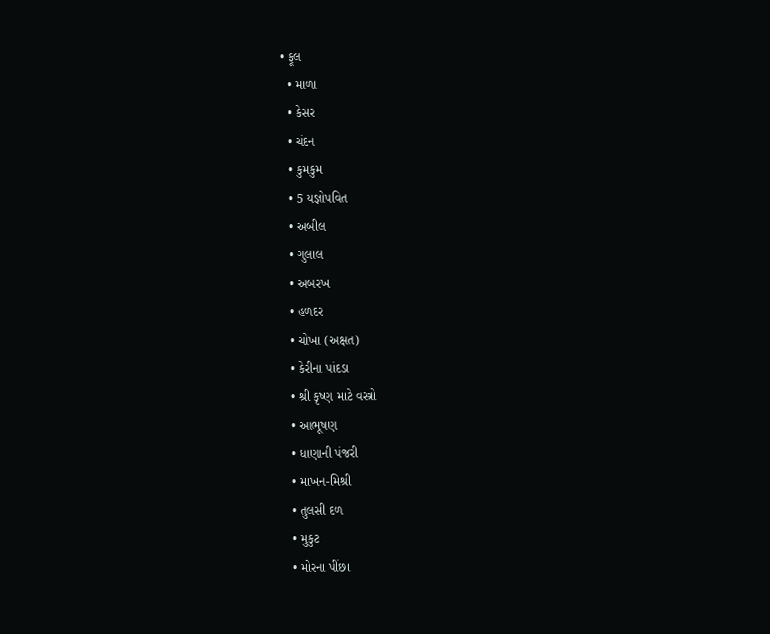• ફૂલ
  • માળા
  • કેસર
  • ચંદન
  • કુમકુમ
  • 5 યજ્ઞોપવિત
  • અબીલ
  • ગુલાલ
  • અબરખ
  • હળદર
  • ચોખા (અક્ષત)
  • કેરીના પાંદડા
  • શ્રી કૃષ્ણ માટે વસ્ત્રો
  • આભૂષણ
  • ધાણાની પંજરી
  • માખન-મિશ્રી
  • તુલસી દળ
  • મુકુટ
  • મોરના પીંછા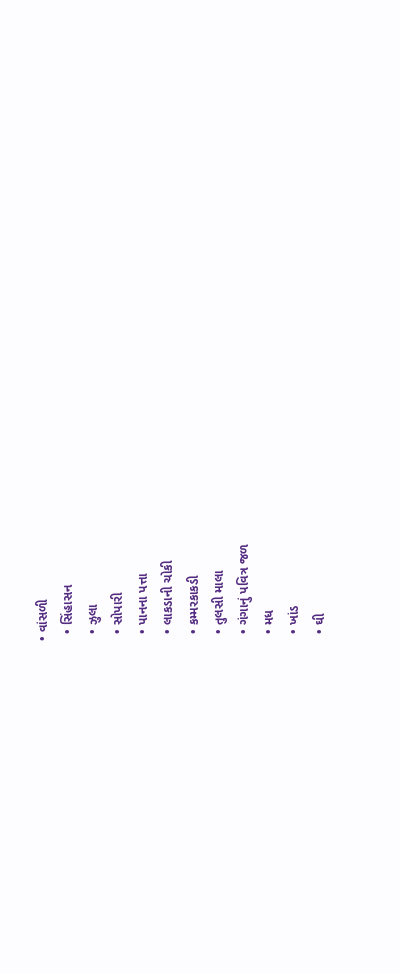• વાંસળી
  • સિંહાસન
  • ઝુલા
  • સોપારી
  • પાનના પત્તા
  • લાકડાની ચોકી
  • કમ્મરકાકડી
  • તુલસી માલા
  • ગંગાનું પવિત્ર જળ
  • મધ
  • ખાંડ
  • ઘી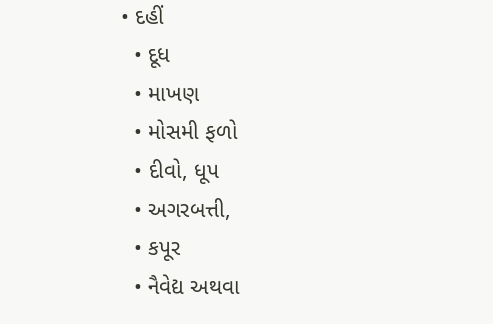• દહીં
  • દૂધ
  • માખણ
  • મોસમી ફળો
  • દીવો, ધૂપ
  • અગરબત્તી,
  • કપૂર
  • નૈવેદ્ય અથવા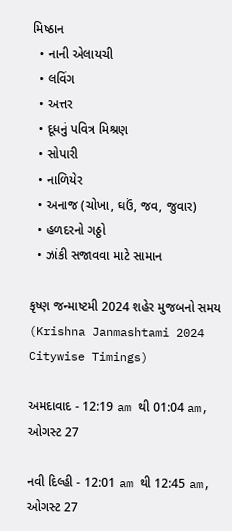મિષ્ઠાન
  • નાની એલાયચી
  • લવિંગ
  • અત્તર
  • દૂધનું પવિત્ર મિશ્રણ
  • સોપારી
  • નાળિયેર
  • અનાજ (ચોખા, ઘઉં, જવ, જુવાર)
  • હળદરનો ગઠ્ઠો
  • ઝાંકી સજાવવા માટે સામાન

કૃષ્ણ જન્માષ્ટમી 2024 શહેર મુજબનો સમય (Krishna Janmashtami 2024 Citywise Timings)

અમદાવાદ - 12:19 am થી 01:04 am, ઓગસ્ટ 27

નવી દિલ્હી - 12:01 am થી 12:45 am, ઓગસ્ટ 27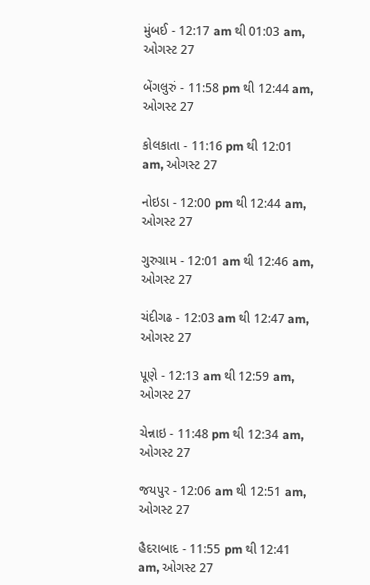મુંબઈ - 12:17 am થી 01:03 am, ઓગસ્ટ 27

બેંગલુરું - 11:58 pm થી 12:44 am, ઓગસ્ટ 27

કોલકાતા - 11:16 pm થી 12:01 am, ઓગસ્ટ 27

નોઇડા - 12:00 pm થી 12:44 am, ઓગસ્ટ 27

ગુરુગ્રામ - 12:01 am થી 12:46 am, ઓગસ્ટ 27

ચંદીગઢ - 12:03 am થી 12:47 am, ઓગસ્ટ 27

પૂણે - 12:13 am થી 12:59 am, ઓગસ્ટ 27

ચેન્નાઇ - 11:48 pm થી 12:34 am, ઓગસ્ટ 27

જયપુર - 12:06 am થી 12:51 am, ઓગસ્ટ 27

હૈદરાબાદ - 11:55 pm થી 12:41 am, ઓગસ્ટ 27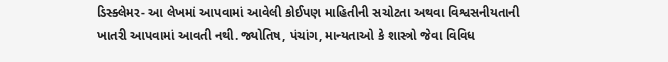ડિસ્ક્લેમર- આ લેખમાં આપવામાં આવેલી કોઈપણ માહિતીની સચોટતા અથવા વિશ્વસનીયતાની ખાતરી આપવામાં આવતી નથી. જ્યોતિષ, પંચાંગ, માન્યતાઓ કે શાસ્ત્રો જેવા વિવિધ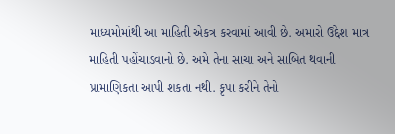માધ્યમોમાંથી આ માહિતી એકત્ર કરવામાં આવી છે. અમારો ઉદ્દેશ માત્ર માહિતી પહોંચાડવાનો છે. અમે તેના સાચા અને સાબિત થવાની પ્રામાણિકતા આપી શકતા નથી. કૃપા કરીને તેનો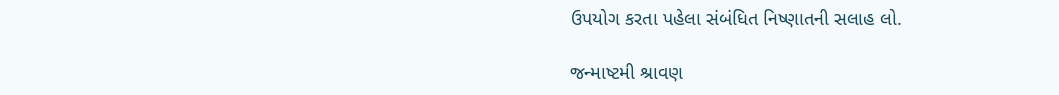ઉપયોગ કરતા પહેલા સંબંધિત નિષ્ણાતની સલાહ લો.

જન્માષ્ટમી શ્રાવણ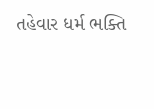તહેવાર ધર્મ ભક્તિ